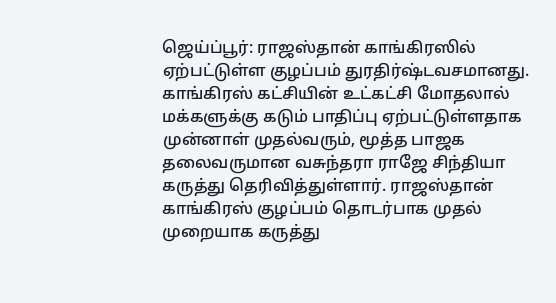ஜெய்ப்பூர்: ராஜஸ்தான் காங்கிரஸில் ஏற்பட்டுள்ள குழப்பம் துரதிர்ஷ்டவசமானது. காங்கிரஸ் கட்சியின் உட்கட்சி மோதலால் மக்களுக்கு கடும் பாதிப்பு ஏற்பட்டுள்ளதாக முன்னாள் முதல்வரும், மூத்த பாஜக தலைவருமான வசுந்தரா ராஜே சிந்தியா கருத்து தெரிவித்துள்ளார். ராஜஸ்தான் காங்கிரஸ் குழப்பம் தொடர்பாக முதல் முறையாக கருத்து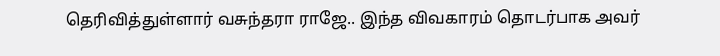தெரிவித்துள்ளார் வசுந்தரா ராஜே.. இந்த விவகாரம் தொடர்பாக அவர்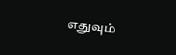எதுவும்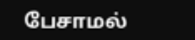பேசாமல்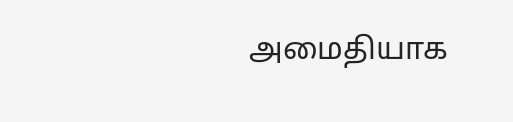அமைதியாக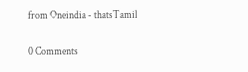from Oneindia - thatsTamil

0 Comments